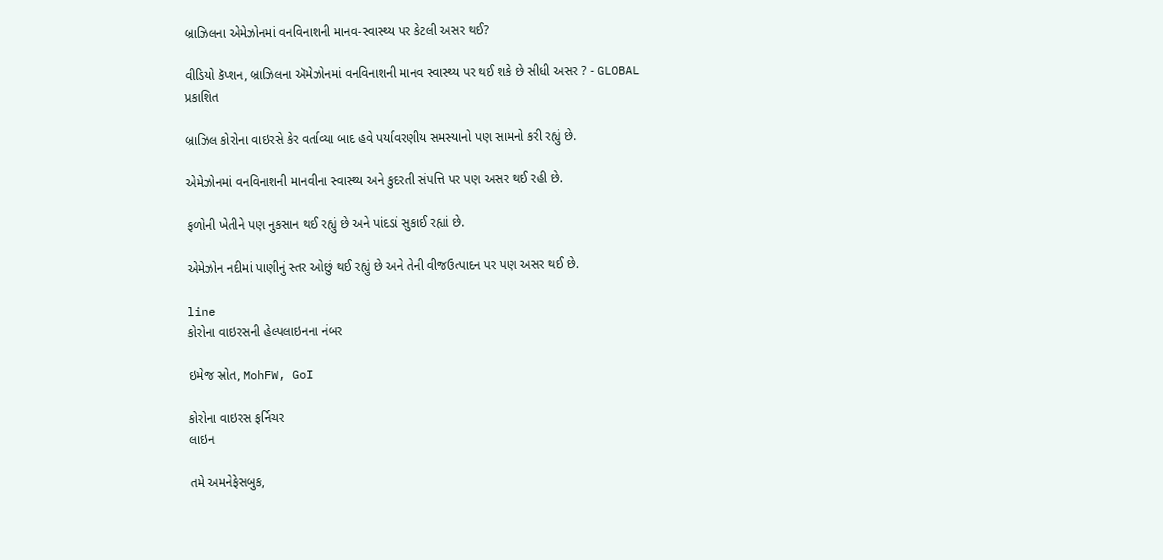બ્રાઝિલના એમેઝોનમાં વનવિનાશની માનવ-સ્વાસ્થ્ય પર કેટલી અસર થઈ?

વીડિયો કૅપ્શન, બ્રાઝિલના ઍમેઝોનમાં વનવિનાશની માનવ સ્વાસ્થ્ય પર થઈ શકે છે સીધી અસર ? - GLOBAL
પ્રકાશિત

બ્રાઝિલ કોરોના વાઇરસે કેર વર્તાવ્યા બાદ હવે પર્યાવરણીય સમસ્યાનો પણ સામનો કરી રહ્યું છે.

એમેઝોનમાં વનવિનાશની માનવીના સ્વાસ્થ્ય અને કુદરતી સંપત્તિ પર પણ અસર થઈ રહી છે.

ફળોની ખેતીને પણ નુકસાન થઈ રહ્યું છે અને પાંદડાં સુકાઈ રહ્યાં છે.

એમેઝોન નદીમાં પાણીનું સ્તર ઓછું થઈ રહ્યું છે અને તેની વીજઉત્પાદન પર પણ અસર થઈ છે.

line
કોરોના વાઇરસની હેલ્પલાઇનના નંબર

ઇમેજ સ્રોત, MohFW, GoI

કોરોના વાઇરસ ફર્નિચર
લાઇન

તમે અમનેફેસબુક,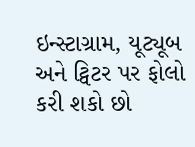ઇન્સ્ટાગ્રામ, યૂટ્યૂબ અને ટ્વિટર પર ફોલો કરી શકો છો